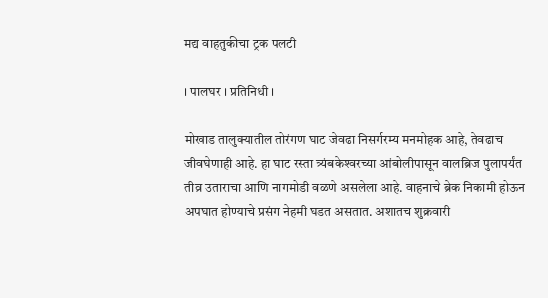मद्य वाहतुकीचा ट्रक पलटी

। पालघर । प्रतिनिधी ।

मोखाड तालुक्यातील तोरंगण घाट जेवढा निसर्गरम्य मनमोहक आहे, तेवढाच जीवघेणाही आहे. हा घाट रस्ता त्र्यंबकेश्‍वरच्या आंबोलीपासून वालब्रिज पुलापर्यंत तीव्र उताराचा आणि नागमोडी वळणे असलेला आहे. वाहनाचे ब्रेक निकामी होऊन अपघात होण्याचे प्रसंग नेहमी घडत असतात. अशातच शुक्रवारी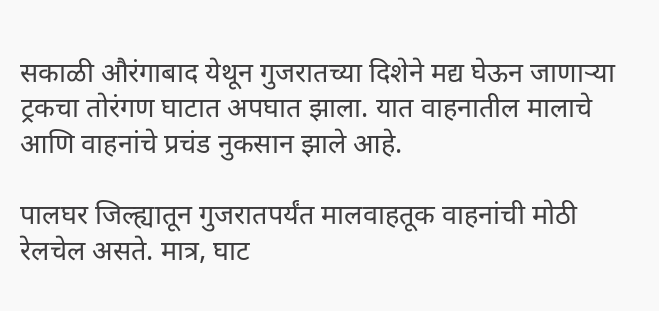सकाळी औरंगाबाद येथून गुजरातच्या दिशेने मद्य घेऊन जाणार्‍या ट्रकचा तोरंगण घाटात अपघात झाला. यात वाहनातील मालाचे आणि वाहनांचे प्रचंड नुकसान झाले आहे.

पालघर जिल्ह्यातून गुजरातपर्यंत मालवाहतूक वाहनांची मोठी रेलचेल असते. मात्र, घाट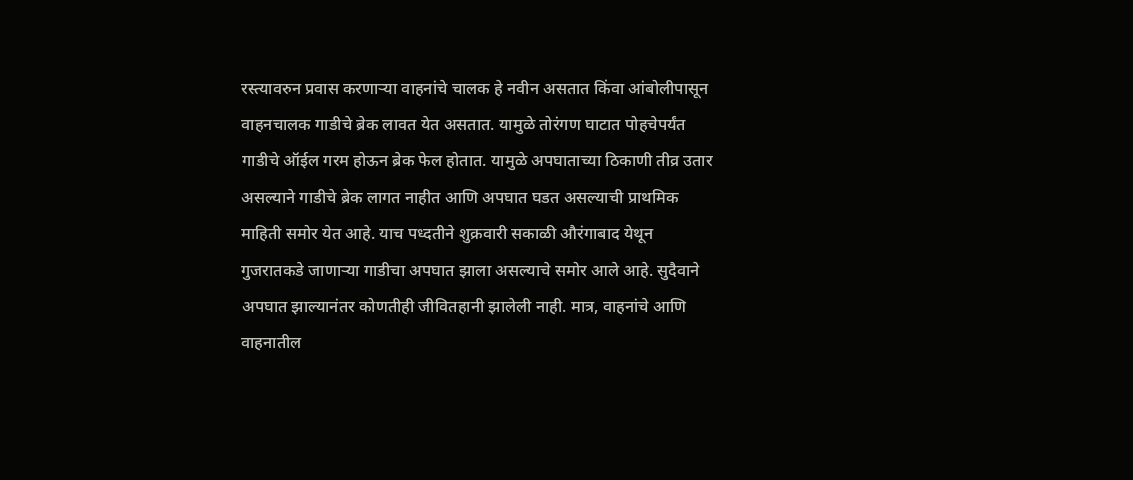रस्त्यावरुन प्रवास करणार्‍या वाहनांचे चालक हे नवीन असतात किंवा आंबोलीपासून वाहनचालक गाडीचे ब्रेक लावत येत असतात. यामुळे तोरंगण घाटात पोहचेपर्यंत गाडीचे ऑईल गरम होऊन ब्रेक फेल होतात. यामुळे अपघाताच्या ठिकाणी तीव्र उतार असल्याने गाडीचे ब्रेक लागत नाहीत आणि अपघात घडत असल्याची प्राथमिक माहिती समोर येत आहे. याच पध्दतीने शुक्रवारी सकाळी औरंगाबाद येथून गुजरातकडे जाणार्‍या गाडीचा अपघात झाला असल्याचे समोर आले आहे. सुदैवाने अपघात झाल्यानंतर कोणतीही जीवितहानी झालेली नाही. मात्र, वाहनांचे आणि वाहनातील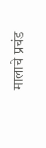मालाचे प्रचंड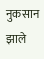नुकसान झाले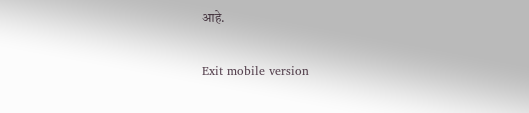आहे.

Exit mobile version